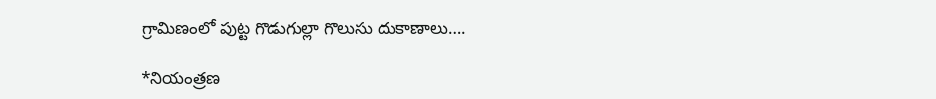గ్రామిణంలో పుట్ట గొడుగుల్లా గొలుసు దుకాణాలు….

*నియంత్రణ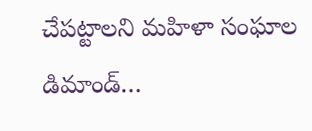చేపట్టాలని మహిళా సంఘాల డిమాండ్…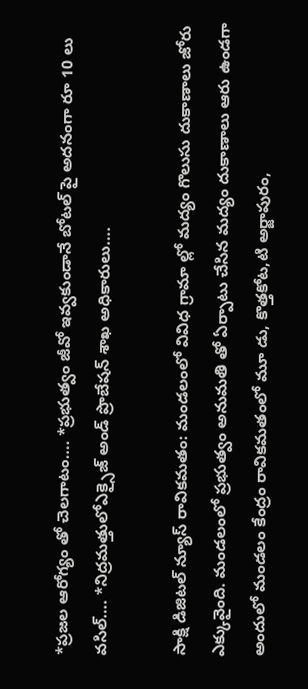*ప్రజల ఆరోగ్యం తో చెలగాటం…. *ప్రభుత్వం జీవో ఇవ్వకుండానే బోటల్ పై అదనంగా రూ 10 లు వసిల్…. *నిద్రమత్తులోఎక్సైజ్ అండ్ ప్రొబేషన్ శాఖ అధికారులు….

సాక్షి డిజిటల్ న్యూస్ రావికమతం: మండలంలో వివిధ గ్రామా ల్లో మద్యం గొలుసు దుకాణాలు జోరు ఎక్కువైంది. మండలంలో ప్రభుత్వం అనుమతి తో ఏర్పాటు చేసిన మద్యం దుకాణాలు ఆరు ఉండగా అందులో మండలం కేంద్రం రావికమతంలో మూ డు, కొత్తకోట,టి అర్జాపురం,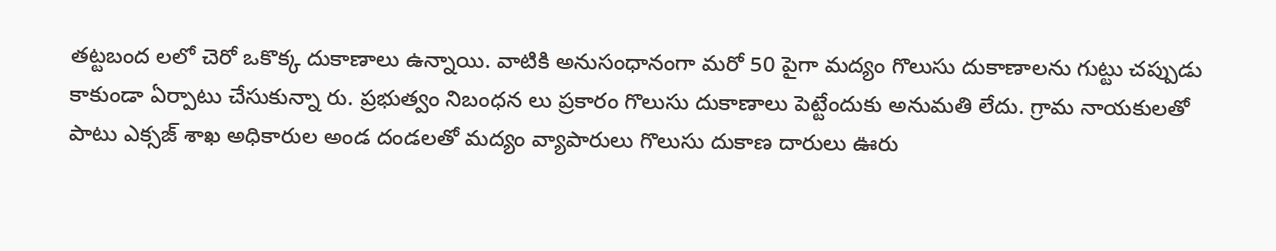తట్టబంద లలో చెరో ఒకొక్క దుకాణాలు ఉన్నాయి. వాటికి అనుసంధానంగా మరో 50 పైగా మద్యం గొలుసు దుకాణాలను గుట్టు చప్పుడు కాకుండా ఏర్పాటు చేసుకున్నా రు. ప్రభుత్వం నిబంధన లు ప్రకారం గొలుసు దుకాణాలు పెట్టేందుకు అనుమతి లేదు. గ్రామ నాయకులతో పాటు ఎక్సజ్ శాఖ అధికారుల అండ దండలతో మద్యం వ్యాపారులు గొలుసు దుకాణ దారులు ఊరు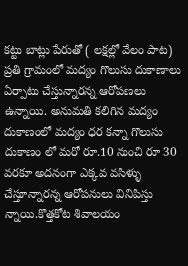కట్టు బాట్లు పేరుతో ( లక్షల్లో వేలం పాట) ప్రతి గ్రామంలో మద్యం గొలుసు దుకాణాలు ఏర్పాటు చేస్తున్నారన్న ఆరోపణలు ఉన్నాయి. అనుమతి కలిగిన మద్యం దుకాణంలో మద్యం ధర కన్నా గొలుసు దుకాణం లో మరో రూ.10 నుంచి రూ 30 వరకూ అదనంగా ఎక్కవ వసిళ్ళు చేస్తూన్నారన్న ఆరోపనులు వినిపిస్తు న్నాయి.కొత్తకోట శివాలయం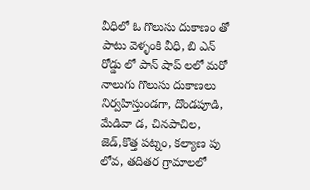వీధిలో ఓ గొలుసు దుకాణం తో పాటు వెళ్ళంకి వీధి, బి ఎన్ రోడ్డు లో పాన్ షాప్ లలో మరో నాలుగు గొలుసు దుకాణలు నిర్వహిస్తుండగా, దొండపూడి, మేడివా డ, చినపాచిల, జెడ్,కొత్త పట్నం, కల్యాణ పు లోవ, తదితర గ్రామాలలో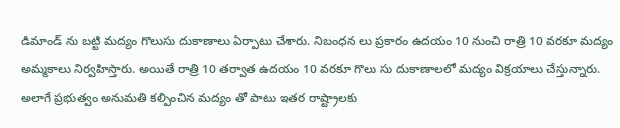డిమాండ్ ను బట్టి మద్యం గొలుసు దుకాణాలు ఏర్పాటు చేశారు. నిబంధన లు ప్రకారం ఉదయం 10 నుంచి రాత్రి 10 వరకూ మద్యం అమ్మకాలు నిర్వహిస్తారు. అయితే రాత్రి 10 తర్వాత ఉదయం 10 వరకూ గొలు సు దుకాణాలలో మద్యం విక్రయాలు చేస్తున్నారు. అలాగే ప్రభుత్వం అనుమతి కల్పించిన మద్యం తో పాటు ఇతర రాష్ట్రాలకు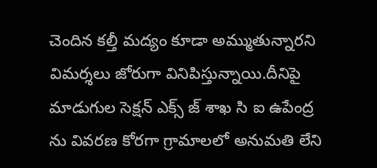చెందిన కల్తీ మద్యం కూడా అమ్ముతున్నారని విమర్శలు జోరుగా వినిపిస్తున్నాయి.దీనిపై మాడుగుల సెక్షన్ ఎక్స్ జ్ శాఖ సి ఐ ఉపేంద్ర ను వివరణ కోరగా గ్రామాలలో అనుమతి లేని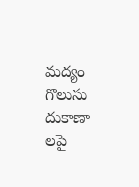మద్యం గొలుసు దుకాణా లపై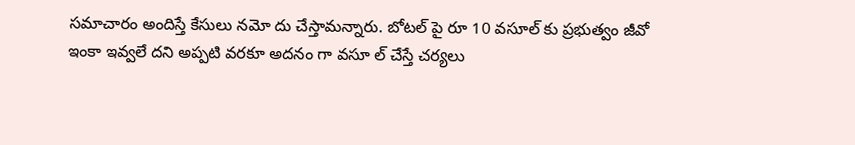సమాచారం అందిస్తే కేసులు నమో దు చేస్తామన్నారు. బోటల్ పై రూ 10 వసూల్ కు ప్రభుత్వం జీవో ఇంకా ఇవ్వలే దని అప్పటి వరకూ అదనం గా వసూ ల్ చేస్తే చర్యలు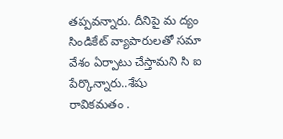తప్పవన్నారు. దీనిపై మ ద్యం సిండికేట్ వ్యాపారులతో సమా వేశం ఏర్పాటు చేస్తామని సి ఐ పేర్కొన్నారు..శేషు రావికమతం .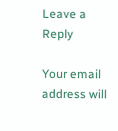Leave a Reply

Your email address will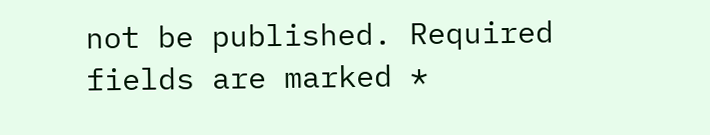not be published. Required fields are marked *